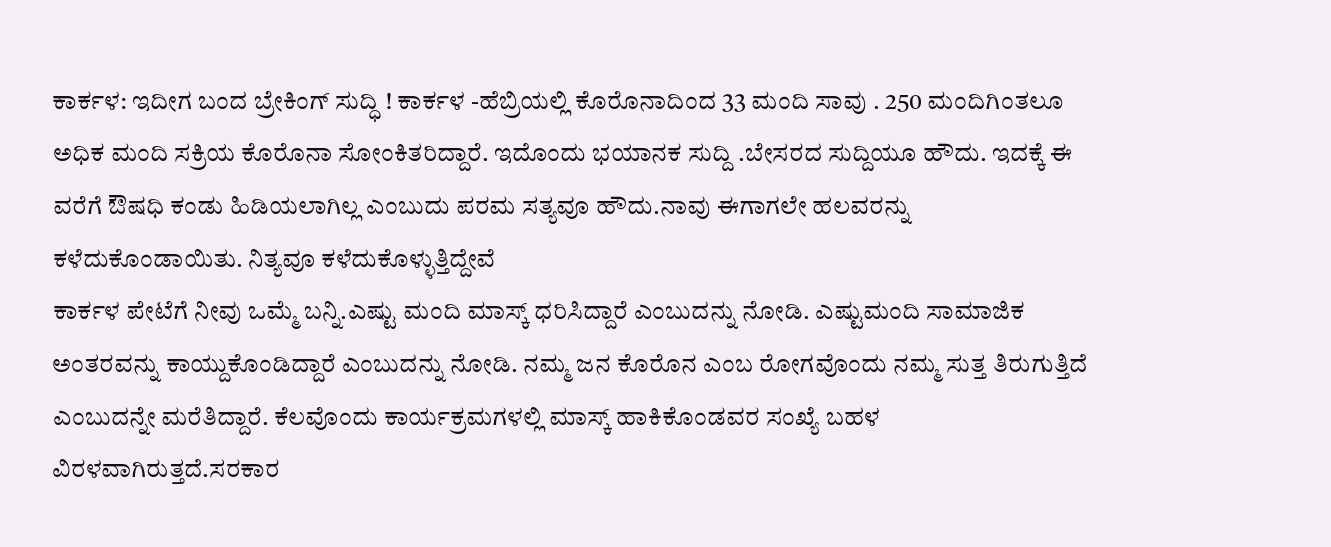ಕಾರ್ಕಳ: ಇದೀಗ ಬಂದ ಬ್ರೇಕಿಂಗ್ ಸುದ್ಧಿ ! ಕಾರ್ಕಳ -ಹೆಬ್ರಿಯಲ್ಲಿ ಕೊರೊನಾದಿಂದ 33 ಮಂದಿ ಸಾವು . 250 ಮಂದಿಗಿಂತಲೂ ಅಧಿಕ ಮಂದಿ ಸಕ್ರಿಯ ಕೊರೊನಾ ಸೋಂಕಿತರಿದ್ದಾರೆ. ಇದೊಂದು ಭಯಾನಕ ಸುದ್ದಿ .ಬೇಸರದ ಸುದ್ದಿಯೂ ಹೌದು. ಇದಕ್ಕೆ ಈ ವರೆಗೆ ಔಷಧಿ ಕಂಡು ಹಿಡಿಯಲಾಗಿಲ್ಲ ಎಂಬುದು ಪರಮ ಸತ್ಯವೂ ಹೌದು.ನಾವು ಈಗಾಗಲೇ ಹಲವರನ್ನು ಕಳೆದುಕೊಂಡಾಯಿತು. ನಿತ್ಯವೂ ಕಳೆದುಕೊಳ್ಳುತ್ತಿದ್ದೇವೆ
ಕಾರ್ಕಳ ಪೇಟೆಗೆ ನೀವು ಒಮ್ಮೆ ಬನ್ನಿ.ಎಷ್ಟು ಮಂದಿ ಮಾಸ್ಕ್ ಧರಿಸಿದ್ದಾರೆ ಎಂಬುದನ್ನು ನೋಡಿ. ಎಷ್ಟುಮಂದಿ ಸಾಮಾಜಿಕ ಅಂತರವನ್ನು ಕಾಯ್ದುಕೊಂಡಿದ್ದಾರೆ ಎಂಬುದನ್ನು ನೋಡಿ. ನಮ್ಮ ಜನ ಕೊರೊನ ಎಂಬ ರೋಗವೊಂದು ನಮ್ಮ ಸುತ್ತ ತಿರುಗುತ್ತಿದೆ ಎಂಬುದನ್ನೇ ಮರೆತಿದ್ದಾರೆ. ಕೆಲವೊಂದು ಕಾರ್ಯಕ್ರಮಗಳಲ್ಲಿ ಮಾಸ್ಕ್ ಹಾಕಿಕೊಂಡವರ ಸಂಖ್ಯೆ ಬಹಳ ವಿರಳವಾಗಿರುತ್ತದೆ.ಸರಕಾರ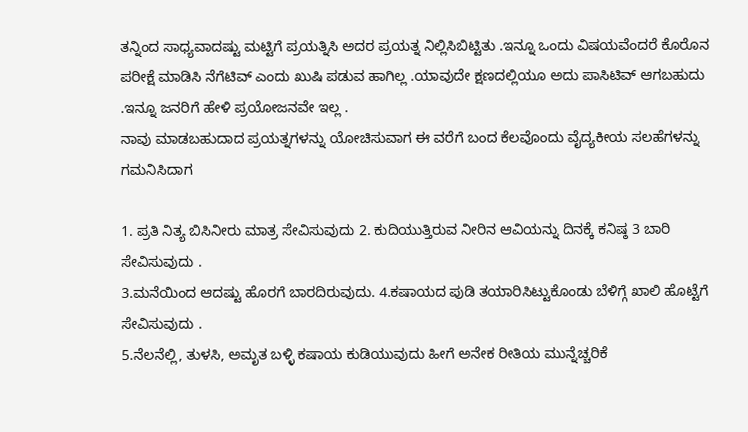ತನ್ನಿಂದ ಸಾಧ್ಯವಾದಷ್ಟು ಮಟ್ಟಿಗೆ ಪ್ರಯತ್ನಿಸಿ ಅದರ ಪ್ರಯತ್ನ ನಿಲ್ಲಿಸಿಬಿಟ್ಟಿತು .ಇನ್ನೂ ಒಂದು ವಿಷಯವೆಂದರೆ ಕೊರೊನ ಪರೀಕ್ಷೆ ಮಾಡಿಸಿ ನೆಗೆಟಿವ್ ಎಂದು ಖುಷಿ ಪಡುವ ಹಾಗಿಲ್ಲ .ಯಾವುದೇ ಕ್ಷಣದಲ್ಲಿಯೂ ಅದು ಪಾಸಿಟಿವ್ ಆಗಬಹುದು .ಇನ್ನೂ ಜನರಿಗೆ ಹೇಳಿ ಪ್ರಯೋಜನವೇ ಇಲ್ಲ .
ನಾವು ಮಾಡಬಹುದಾದ ಪ್ರಯತ್ನಗಳನ್ನು ಯೋಚಿಸುವಾಗ ಈ ವರೆಗೆ ಬಂದ ಕೆಲವೊಂದು ವೈದ್ಯಕೀಯ ಸಲಹೆಗಳನ್ನು ಗಮನಿಸಿದಾಗ

1. ಪ್ರತಿ ನಿತ್ಯ ಬಿಸಿನೀರು ಮಾತ್ರ ಸೇವಿಸುವುದು 2. ಕುದಿಯುತ್ತಿರುವ ನೀರಿನ ಆವಿಯನ್ನು ದಿನಕ್ಕೆ ಕನಿಷ್ಠ 3 ಬಾರಿ ಸೇವಿಸುವುದು .
3.ಮನೆಯಿಂದ ಆದಷ್ಟು ಹೊರಗೆ ಬಾರದಿರುವುದು. 4.ಕಷಾಯದ ಪುಡಿ ತಯಾರಿಸಿಟ್ಟುಕೊಂಡು ಬೆಳಿಗ್ಗೆ ಖಾಲಿ ಹೊಟ್ಟೆಗೆ ಸೇವಿಸುವುದು .
5.ನೆಲನೆಲ್ಲಿ, ತುಳಸಿ, ಅಮೃತ ಬಳ್ಳಿ ಕಷಾಯ ಕುಡಿಯುವುದು ಹೀಗೆ ಅನೇಕ ರೀತಿಯ ಮುನ್ನೆಚ್ಚರಿಕೆ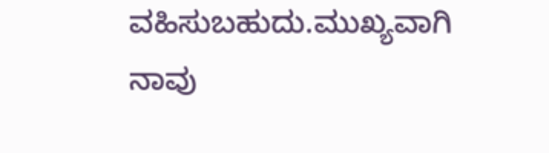ವಹಿಸುಬಹುದು.ಮುಖ್ಯವಾಗಿ ನಾವು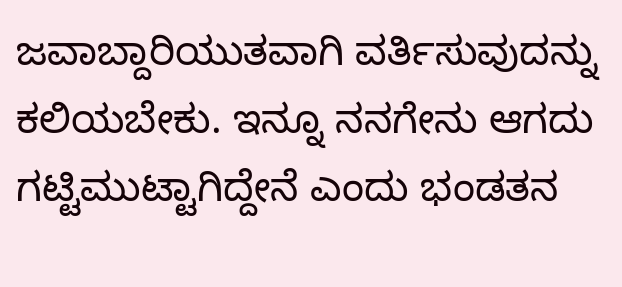ಜವಾಬ್ದಾರಿಯುತವಾಗಿ ವರ್ತಿಸುವುದನ್ನು ಕಲಿಯಬೇಕು. ಇನ್ನೂ ನನಗೇನು ಆಗದು ಗಟ್ಟಿಮುಟ್ಟಾಗಿದ್ದೇನೆ ಎಂದು ಭಂಡತನ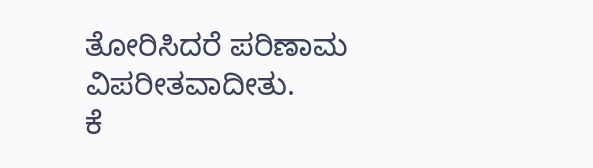ತೋರಿಸಿದರೆ ಪರಿಣಾಮ ವಿಪರೀತವಾದೀತು.
ಕೆ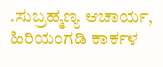.ಸುಬ್ರಹ್ಮಣ್ಯ ಆಚಾರ್ಯ, ಹಿರಿಯಂಗಡಿ ಕಾರ್ಕಳ